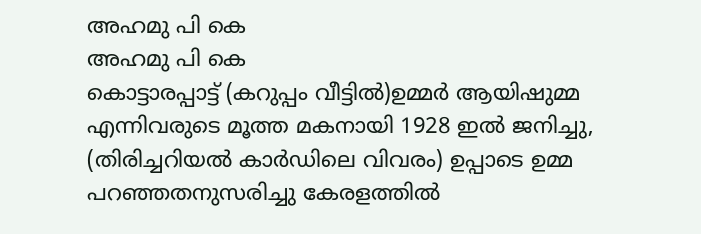അഹമു പി കെ
അഹമു പി കെ
കൊട്ടാരപ്പാട്ട് (കറുപ്പം വീട്ടിൽ)ഉമ്മർ ആയിഷുമ്മ എന്നിവരുടെ മൂത്ത മകനായി 1928 ഇൽ ജനിച്ചു, (തിരിച്ചറിയൽ കാർഡിലെ വിവരം) ഉപ്പാടെ ഉമ്മ പറഞ്ഞതനുസരിച്ചു കേരളത്തിൽ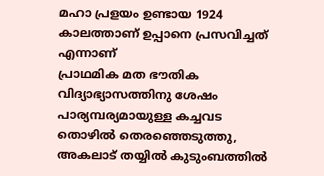മഹാ പ്രളയം ഉണ്ടായ 1924 കാലത്താണ് ഉപ്പാനെ പ്രസവിച്ചത് എന്നാണ്
പ്രാഥമിക മത ഭൗതിക വിദ്യാഭ്യാസത്തിനു ശേഷം പാര്യമ്പര്യമായുള്ള കച്ചവട തൊഴിൽ തെരഞ്ഞെടുത്തു, അകലാട് തയ്യിൽ കുടുംബത്തിൽ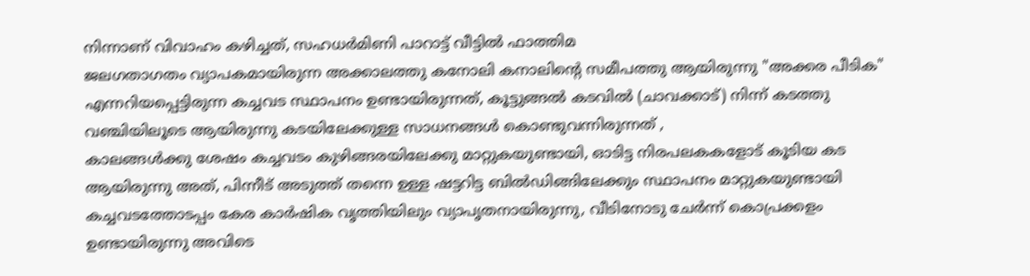നിന്നാണ് വിവാഹം കഴിച്ചത്, സഹധർമിണി പാറാട്ട് വീട്ടിൽ ഫാത്തിമ
ജലഗതാഗതം വ്യാപകമായിരുന്ന അക്കാലത്തു കനോലി കനാലിന്റെ സമീപത്തു ആയിരുന്നു "അക്കര പീടിക" എന്നറിയപ്പെട്ടിരുന്ന കച്ചവട സ്ഥാപനം ഉണ്ടായിരുന്നത്, കൂട്ടുങ്ങൽ കടവിൽ (ചാവക്കാട്) നിന്ന് കടത്തു വഞ്ചിയിലൂടെ ആയിരുന്നു കടയിലേക്കുള്ള സാധനങ്ങൾ കൊണ്ടുവന്നിരുന്നത് ,
കാലങ്ങൾക്കു ശേഷം കച്ചവടം കുഴിങ്ങരയിലേക്കു മാറ്റുകയുണ്ടായി, ഓടിട്ട നിരപലകകളോട് കൂടിയ കട ആയിരുന്നു അത്, പിന്നീട് അടുത്ത് തന്നെ ഉള്ള ഷട്ടറിട്ട ബിൽഡിങ്ങിലേക്കും സ്ഥാപനം മാറ്റുകയുണ്ടായി
കച്ചവടത്തോടപ്പം കേര കാർഷിക വൃത്തിയിലും വ്യാപൃതനായിരുന്നു, വീടിനോടു ചേർന്ന് കൊപ്രക്കളം ഉണ്ടായിരുന്നു അവിടെ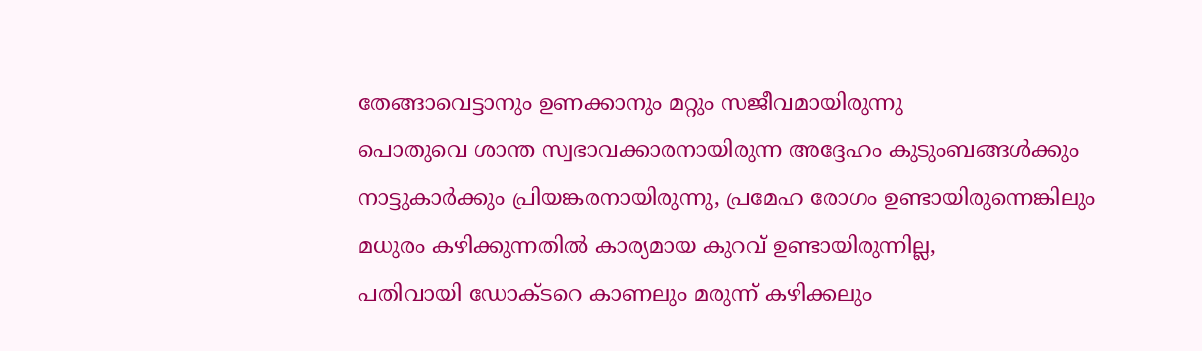തേങ്ങാവെട്ടാനും ഉണക്കാനും മറ്റും സജീവമായിരുന്നു
പൊതുവെ ശാന്ത സ്വഭാവക്കാരനായിരുന്ന അദ്ദേഹം കുടുംബങ്ങൾക്കും നാട്ടുകാർക്കും പ്രിയങ്കരനായിരുന്നു, പ്രമേഹ രോഗം ഉണ്ടായിരുന്നെങ്കിലും മധുരം കഴിക്കുന്നതിൽ കാര്യമായ കുറവ് ഉണ്ടായിരുന്നില്ല,
പതിവായി ഡോക്ടറെ കാണലും മരുന്ന് കഴിക്കലും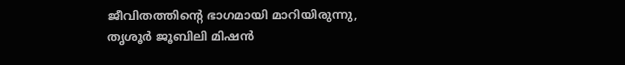ജീവിതത്തിന്റെ ഭാഗമായി മാറിയിരുന്നു, തൃശൂർ ജൂബിലി മിഷൻ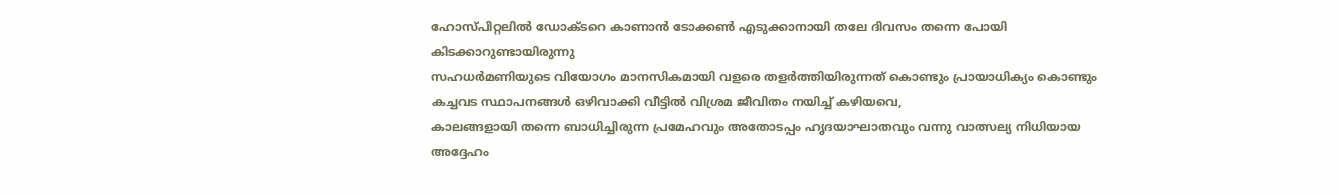ഹോസ്പിറ്റലിൽ ഡോക്ടറെ കാണാൻ ടോക്കൺ എടുക്കാനായി തലേ ദിവസം തന്നെ പോയി കിടക്കാറുണ്ടായിരുന്നു
സഹധർമണിയുടെ വിയോഗം മാനസികമായി വളരെ തളർത്തിയിരുന്നത് കൊണ്ടും പ്രായാധിക്യം കൊണ്ടും കച്ചവട സ്ഥാപനങ്ങൾ ഒഴിവാക്കി വീട്ടിൽ വിശ്രമ ജീവിതം നയിച്ച് കഴിയവെ,
കാലങ്ങളായി തന്നെ ബാധിച്ചിരുന്ന പ്രമേഹവും അതോടപ്പം ഹൃദയാഘാതവും വന്നു വാത്സല്യ നിധിയായ അദ്ദേഹം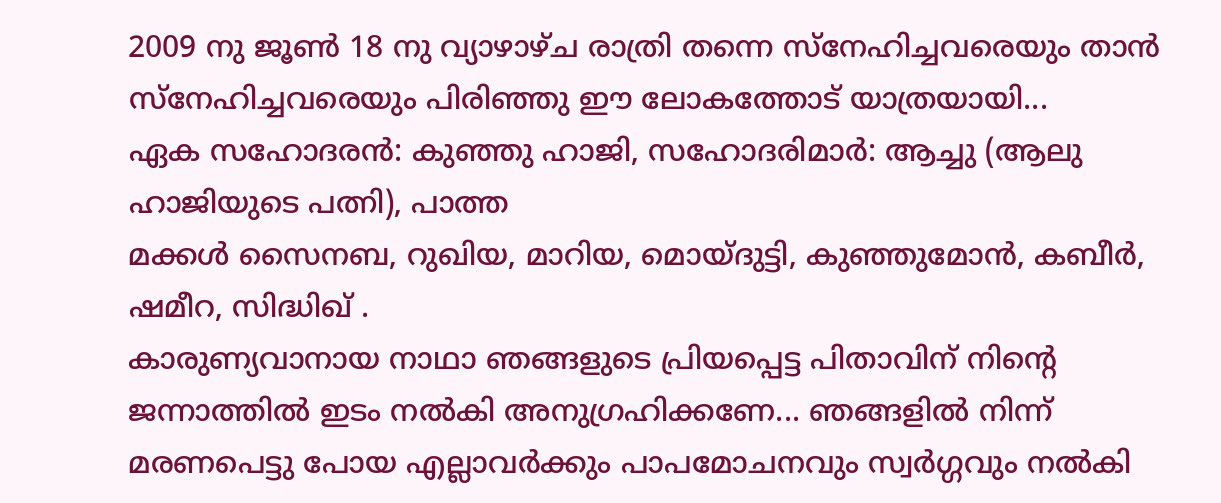2009 നു ജൂൺ 18 നു വ്യാഴാഴ്ച രാത്രി തന്നെ സ്നേഹിച്ചവരെയും താൻ സ്നേഹിച്ചവരെയും പിരിഞ്ഞു ഈ ലോകത്തോട് യാത്രയായി...
ഏക സഹോദരൻ: കുഞ്ഞു ഹാജി, സഹോദരിമാർ: ആച്ചു (ആലു ഹാജിയുടെ പത്നി), പാത്ത
മക്കൾ സൈനബ, റുഖിയ, മാറിയ, മൊയ്ദുട്ടി, കുഞ്ഞുമോൻ, കബീർ, ഷമീറ, സിദ്ധിഖ് .
കാരുണ്യവാനായ നാഥാ ഞങ്ങളുടെ പ്രിയപ്പെട്ട പിതാവിന് നിന്റെ ജന്നാത്തിൽ ഇടം നൽകി അനുഗ്രഹിക്കണേ... ഞങ്ങളിൽ നിന്ന് മരണപെട്ടു പോയ എല്ലാവർക്കും പാപമോചനവും സ്വർഗ്ഗവും നൽകി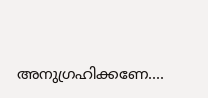അനുഗ്രഹിക്കണേ....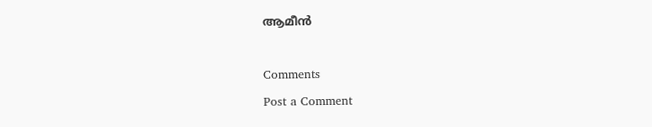ആമീൻ

Comments
Post a Comment